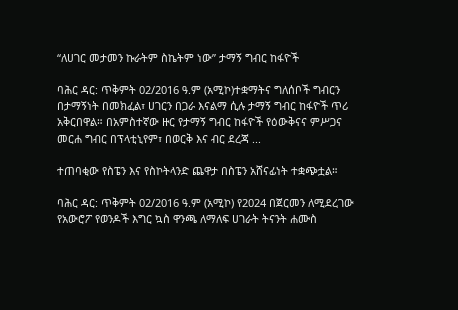“ለሀገር መታመን ኩራትም ስኬትም ነው” ታማኝ ግብር ከፋዮች

ባሕር ዳር: ጥቅምት 02/2016 ዓ.ም (አሚኮ)ተቋማትና ግለሰቦች ግብርን በታማኝነት በመክፈል፣ ሀገርን በጋራ እናልማ ሲሉ ታማኝ ግብር ከፋዮች ጥሪ አቅርበዋል። በአምስተኛው ዙር የታማኝ ግብር ከፋዮች የዕውቅናና ምሥጋና መርሐ ግብር በፕላቲኒየም፣ በወርቅ እና ብር ደረጃ ...

ተጠባቂው የስፔን እና የስኮትላንድ ጨዋታ በስፔን አሸናፊነት ተቋጭቷል።

ባሕር ዳር: ጥቅምት 02/2016 ዓ.ም (አሚኮ) የ2024 በጀርመን ለሚደረገው የአውሮፖ የወንዶች እግር ኳስ ዋንጫ ለማለፍ ሀገራት ትናንት ሐሙስ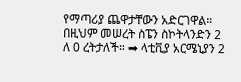የማጣሪያ ጨዋታቸውን አድርገዋል። በዚህም መሠረት ስፔን ስኮትላንድን 2 ለ 0 ረትታለች። ➡ ላቲቪያ አርሜኒያን 2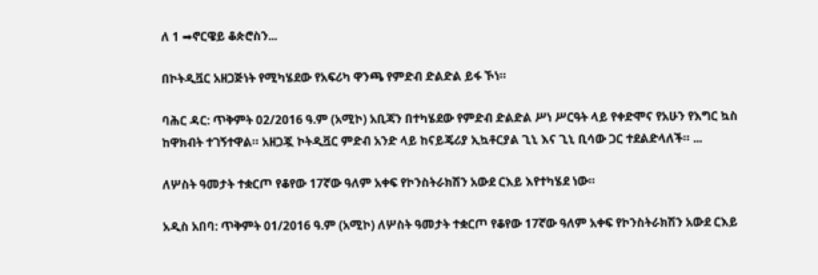ለ 1 ➡ኖርዌይ ቆጵሮስን...

በኮትዲቯር አዘጋጅነት የሚካሄደው የአፍሪካ ዋንጫ የምድብ ድልድል ይፋ ኾነ።

ባሕር ዳር: ጥቅምት 02/2016 ዓ.ም (አሚኮ) አቢጃን በተካሄደው የምድብ ድልድል ሥነ ሥርዓት ላይ የቀድሞና የአሁን የእግር ኳስ ከዋክብት ተገኝተዋል። አዘጋጇ ኮትዲቯር ምድብ አንድ ላይ ከናይጄሪያ ኢኳቶርያል ጊኒ እና ጊኒ ቢሳው ጋር ተደልድላለች። ...

ለሦስት ዓመታት ተቋርጦ የቆየው 17ኛው ዓለም አቀፍ የኮንስትራክሽን አውደ ርእይ እየተካሄደ ነው።

አዲስ አበባ: ጥቅምት 01/2016 ዓ.ም (አሚኮ) ለሦስት ዓመታት ተቋርጦ የቆየው 17ኛው ዓለም አቀፍ የኮንስትራክሽን አውደ ርእይ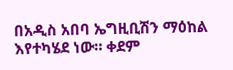በአዲስ አበባ ኤግዚቢሽን ማዕከል እየተካሄደ ነው። ቀደም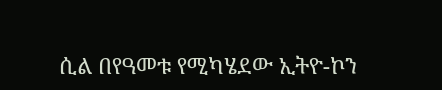ሲል በየዓመቱ የሚካሄደው ኢትዮ-ኮን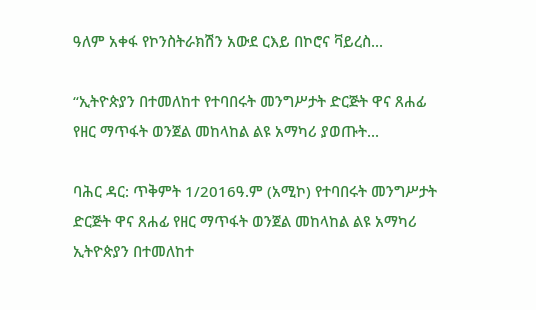ዓለም አቀፋ የኮንስትራክሽን አውደ ርእይ በኮሮና ቫይረስ...

“ኢትዮጵያን በተመለከተ የተባበሩት መንግሥታት ድርጅት ዋና ጸሐፊ የዘር ማጥፋት ወንጀል መከላከል ልዩ አማካሪ ያወጡት...

ባሕር ዳር: ጥቅምት 1/2016ዓ.ም (አሚኮ) የተባበሩት መንግሥታት ድርጅት ዋና ጸሐፊ የዘር ማጥፋት ወንጀል መከላከል ልዩ አማካሪ ኢትዮጵያን በተመለከተ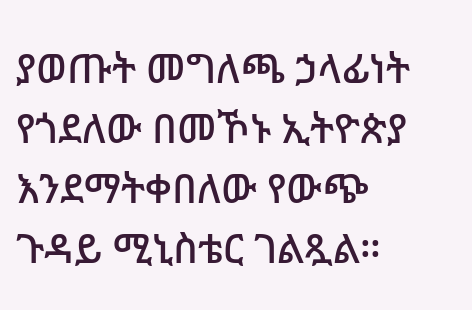ያወጡት መግለጫ ኃላፊነት የጎደለው በመኾኑ ኢትዮጵያ እንደማትቀበለው የውጭ ጉዳይ ሚኒስቴር ገልጿል።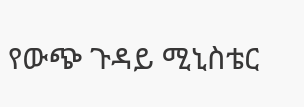የውጭ ጉዳይ ሚኒስቴር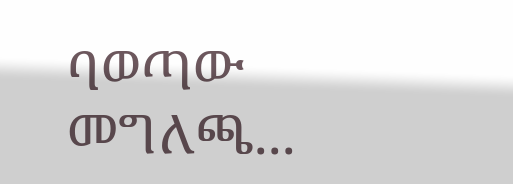ባወጣው መግለጫ...